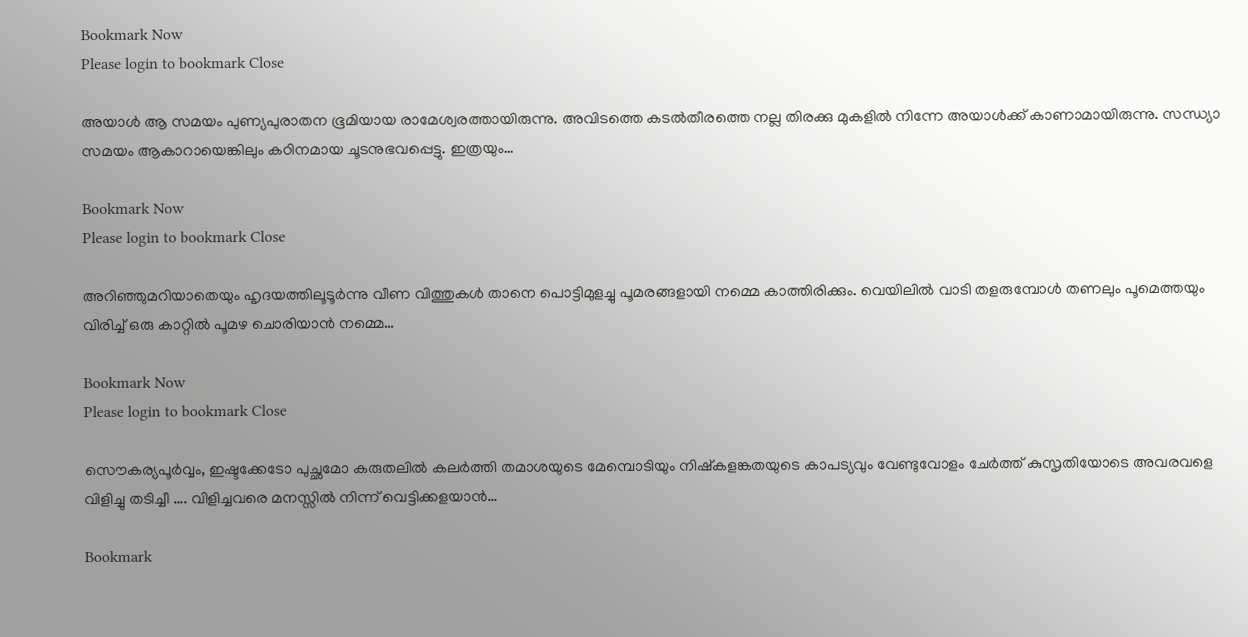Bookmark Now
Please login to bookmark Close

അയാൾ ആ സമയം പുണ്യപുരാതന ഭൂമിയായ രാമേശ്വരത്തായിരുന്നു. അവിടത്തെ കടൽതീരത്തെ നല്ല തിരക്കു മുകളിൽ നിന്നേ അയാൾക്ക് കാണാമായിരുന്നു. സന്ധ്യാ സമയം ആകാറായെങ്കിലും കഠിനമായ ചൂടനുഭവപ്പെട്ടു. ഇത്രയും…

Bookmark Now
Please login to bookmark Close

അറിഞ്ഞുമറിയാതെയും ഹൃദയത്തിലൂടൂർന്നു വീണ വിത്തുകൾ താനെ പൊട്ടിമുളച്ചു പൂമരങ്ങളായി നമ്മെ കാത്തിരിക്കും. വെയിലിൽ വാടി തളരുമ്പോൾ തണലും പൂമെത്തയും വിരിച്ച് ഒരു കാറ്റിൽ പൂമഴ ചൊരിയാൻ നമ്മെ…

Bookmark Now
Please login to bookmark Close

സൌകര്യപൂര്‍വ്വം, ഇഷ്ടക്കേടോ പുച്ഛമോ കരുതലില്‍ കലര്‍ത്തി തമാശയുടെ മേമ്പൊടിയും നിഷ്കളങ്കതയുടെ കാപട്യവും വേണ്ടുവോളം ചേര്‍ത്ത് കുസൃതിയോടെ അവരവളെ വിളിച്ചു തടിച്ചീ …. വിളിച്ചവരെ മനസ്സില്‍ നിന്ന് വെട്ടിക്കളയാന്‍…

Bookmark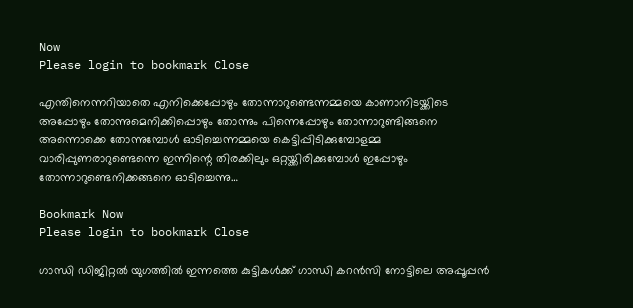Now
Please login to bookmark Close

എന്തിനെന്നറിയാതെ എനിക്കെപ്പോഴും തോന്നാറുണ്ടെന്നമ്മയെ കാണാനിടയ്ക്കിടെ അപ്പോഴും തോന്നുമെനിക്കിപ്പൊഴും തോന്നും പിന്നെപ്പോഴും തോന്നാറുണ്ടിങ്ങനെ അന്നൊക്കെ തോന്നുമ്പോൾ ഓടിച്ചെന്നമ്മയെ കെട്ടിപ്പിടിക്കുമ്പോളമ്മ വാരിപ്പുണരാറുണ്ടെന്നെ ഇന്നിന്റെ തിരക്കിലും ഒറ്റയ്ക്കിരിക്കുമ്പോൾ ഇപ്പോഴും തോന്നാറുണ്ടെനിക്കങ്ങനെ ഓടിച്ചെന്നു…

Bookmark Now
Please login to bookmark Close

ഗാന്ധി ഡിജിറ്റൽ യുഗത്തിൽ ഇന്നത്തെ കുട്ടികൾക്ക് ഗാന്ധി കറൻസി നോട്ടിലെ അപ്പൂപ്പൻ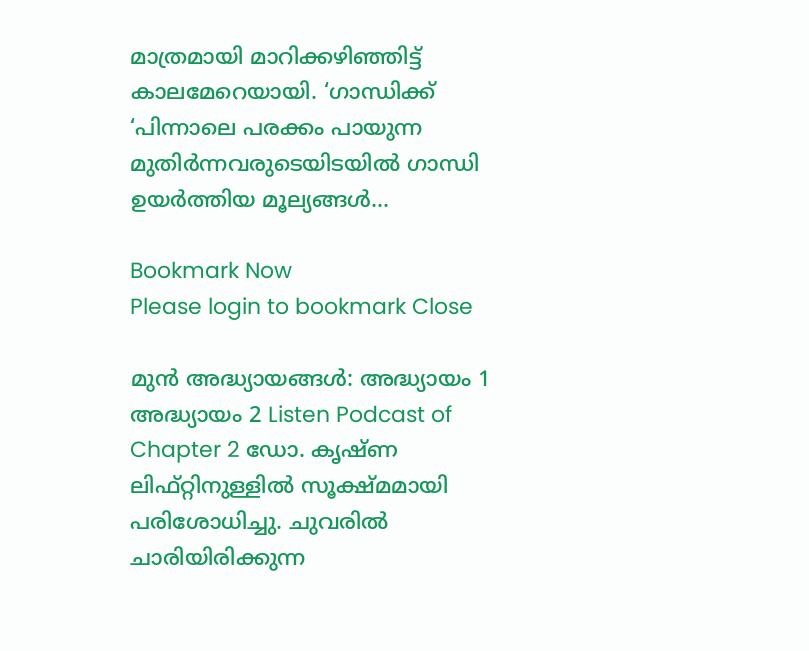മാത്രമായി മാറിക്കഴിഞ്ഞിട്ട് കാലമേറെയായി. ‘ഗാന്ധിക്ക് ‘പിന്നാലെ പരക്കം പായുന്ന മുതിർന്നവരുടെയിടയിൽ ഗാന്ധി ഉയർത്തിയ മൂല്യങ്ങൾ…

Bookmark Now
Please login to bookmark Close

മുൻ അദ്ധ്യായങ്ങൾ: അദ്ധ്യായം 1 അദ്ധ്യായം 2 Listen Podcast of Chapter 2 ഡോ. കൃഷ്ണ ലിഫ്റ്റിനുള്ളിൽ സൂക്ഷ്മമായി പരിശോധിച്ചു. ചുവരിൽ ചാരിയിരിക്കുന്ന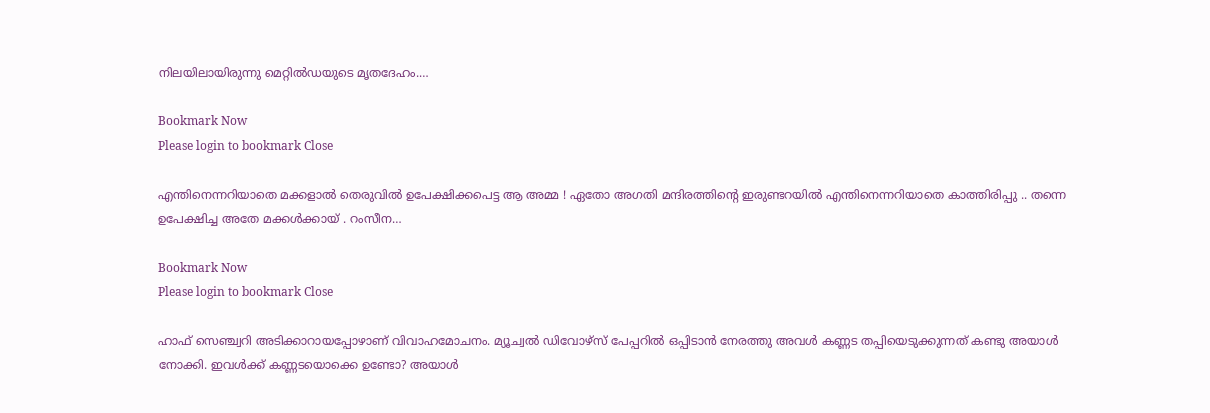നിലയിലായിരുന്നു മെറ്റിൽഡയുടെ മൃതദേഹം.…

Bookmark Now
Please login to bookmark Close

എന്തിനെന്നറിയാതെ മക്കളാൽ തെരുവിൽ ഉപേക്ഷിക്കപെട്ട ആ അമ്മ ! ഏതോ അഗതി മന്ദിരത്തിന്റെ ഇരുണ്ടറയിൽ എന്തിനെന്നറിയാതെ കാത്തിരിപ്പു .. തന്നെ ഉപേക്ഷിച്ച അതേ മക്കൾക്കായ് . റംസീന…

Bookmark Now
Please login to bookmark Close

ഹാഫ് സെഞ്ച്വറി അടിക്കാറായപ്പോഴാണ് വിവാഹമോചനം. മ്യൂച്വൽ ഡിവോഴ്സ് പേപ്പറിൽ ഒപ്പിടാൻ നേരത്തു അവൾ കണ്ണട തപ്പിയെടുക്കുന്നത് കണ്ടു അയാൾ നോക്കി. ഇവൾക്ക് കണ്ണടയൊക്കെ ഉണ്ടോ? അയാൾ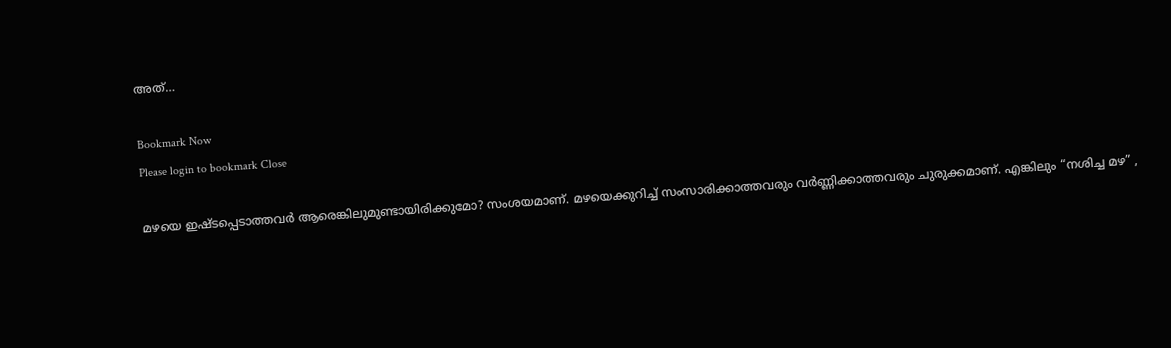അത്…

Bookmark Now
Please login to bookmark Close

മഴയെ ഇഷ്ടപ്പെടാത്തവർ ആരെങ്കിലുമുണ്ടായിരിക്കുമോ? സംശയമാണ്. മഴയെക്കുറിച്ച് സംസാരിക്കാത്തവരും വര്‍ണ്ണിക്കാത്തവരും ചുരുക്കമാണ്. എങ്കിലും “നശിച്ച മഴ” ,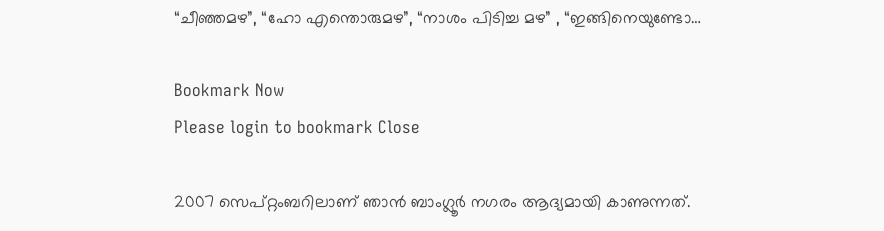“ചീഞ്ഞമഴ”, “ഹോ എന്തൊരുമഴ”, “നാശം പിടിച്ച മഴ” , “ഇങ്ങിനെയുണ്ടോ…

Bookmark Now
Please login to bookmark Close

2007 സെപ്റ്റംബറിലാണ് ഞാൻ ബാംഗ്ലൂർ നഗരം ആദ്യമായി കാണുന്നത്.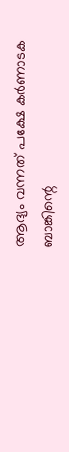ആദ്യം വന്നത് പക്ഷേ കർണാടക ബാങ്കിന്റെ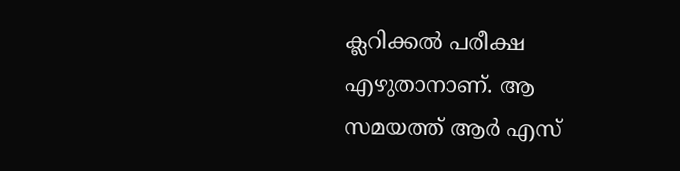ക്ലറിക്കൽ പരീക്ഷ എഴുതാനാണ്. ആ സമയത്ത് ആർ എസ്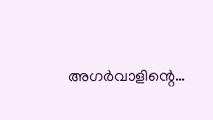അഗർവാളിന്റെ…